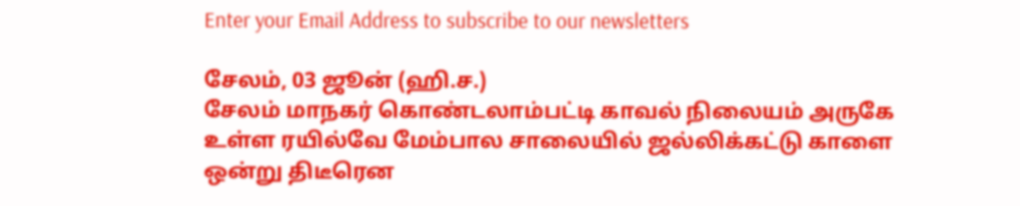Enter your Email Address to subscribe to our newsletters

சேலம், 03 ஜூன் (ஹி.ச.)
சேலம் மாநகர் கொண்டலாம்பட்டி காவல் நிலையம் அருகே உள்ள ரயில்வே மேம்பால சாலையில் ஜல்லிக்கட்டு காளை ஒன்று திடீரென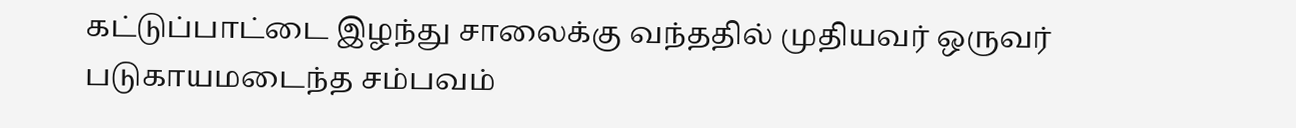கட்டுப்பாட்டை இழந்து சாலைக்கு வந்ததில் முதியவர் ஒருவர் படுகாயமடைந்த சம்பவம்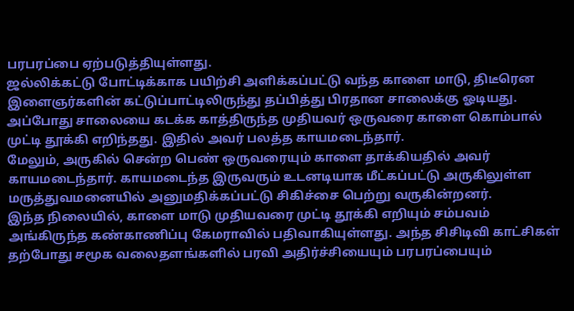பரபரப்பை ஏற்படுத்தியுள்ளது.
ஜல்லிக்கட்டு போட்டிக்காக பயிற்சி அளிக்கப்பட்டு வந்த காளை மாடு, திடீரென இளைஞர்களின் கட்டுப்பாட்டிலிருந்து தப்பித்து பிரதான சாலைக்கு ஓடியது. அப்போது சாலையை கடக்க காத்திருந்த முதியவர் ஒருவரை காளை கொம்பால் முட்டி தூக்கி எறிந்தது. இதில் அவர் பலத்த காயமடைந்தார்.
மேலும், அருகில் சென்ற பெண் ஒருவரையும் காளை தாக்கியதில் அவர் காயமடைந்தார். காயமடைந்த இருவரும் உடனடியாக மீட்கப்பட்டு அருகிலுள்ள மருத்துவமனையில் அனுமதிக்கப்பட்டு சிகிச்சை பெற்று வருகின்றனர்.
இந்த நிலையில், காளை மாடு முதியவரை முட்டி தூக்கி எறியும் சம்பவம் அங்கிருந்த கண்காணிப்பு கேமராவில் பதிவாகியுள்ளது. அந்த சிசிடிவி காட்சிகள் தற்போது சமூக வலைதளங்களில் பரவி அதிர்ச்சியையும் பரபரப்பையும்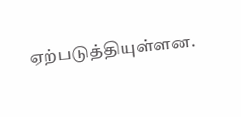ஏற்படுத்தியுள்ளன.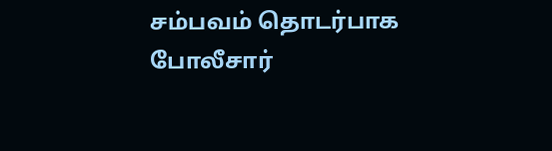சம்பவம் தொடர்பாக போலீசார்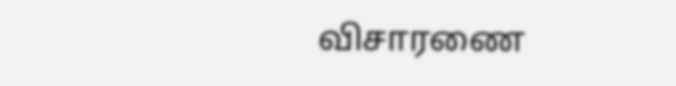விசாரணை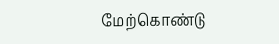மேற்கொண்டு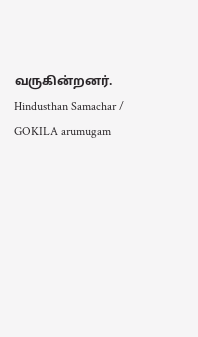வருகின்றனர்.
Hindusthan Samachar / GOKILA arumugam